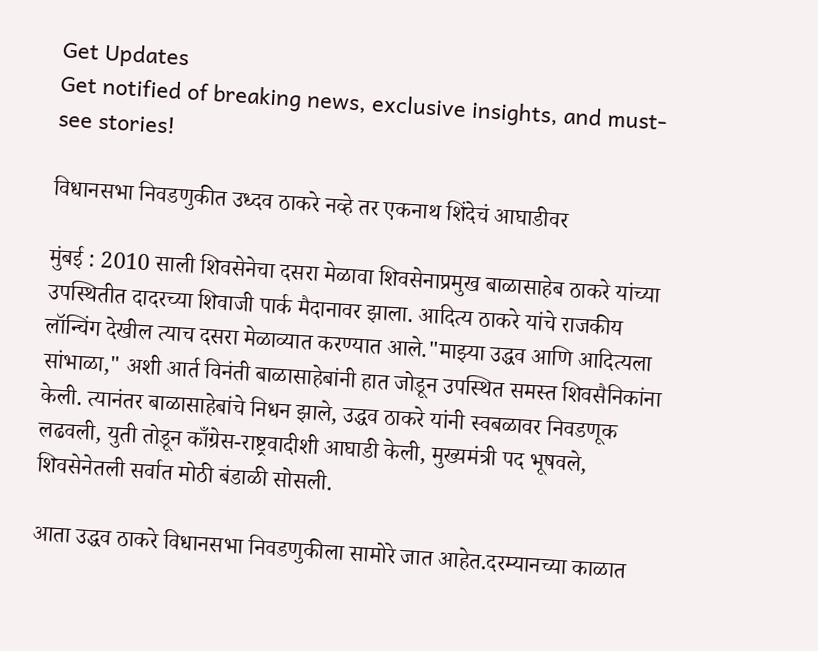Get Updates
Get notified of breaking news, exclusive insights, and must-see stories!

विधानसभा निवडणुकीत उध्दव ठाकरे नव्हे तर एकनाथ शिंदेचं आघाडीवर

मुंबई : 2010 साली शिवसेनेचा दसरा मेळावा शिवसेनाप्रमुख बाळासाहेब ठाकरे यांच्या उपस्थितीत दादरच्या शिवाजी पार्क मैदानावर झाला. आदित्य ठाकरे यांचे राजकीय लॉन्चिंग देखील त्याच दसरा मेळाव्यात करण्यात आले."माझ्या उद्धव आणि आदित्यला सांभाळा," अशी आर्त विनंती बाळासाहेबांनी हात जोडून उपस्थित समस्त शिवसैनिकांना केली. त्यानंतर बाळासाहेबांचे निधन झाले, उद्धव ठाकरे यांनी स्वबळावर निवडणूक लढवली, युती तोडून काँग्रेस-राष्ट्रवादीशी आघाडी केली, मुख्यमंत्री पद भूषवले, शिवसेनेतली सर्वात मोठी बंडाळी सोसली.

आता उद्धव ठाकरे विधानसभा निवडणुकीला सामोरे जात आहेत.दरम्यानच्या काळात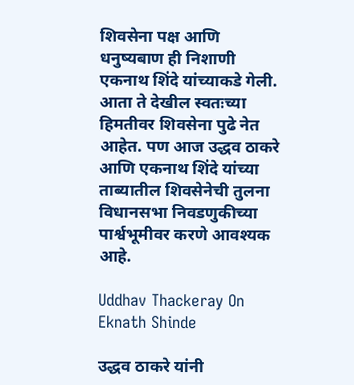शिवसेना पक्ष आणि धनुष्यबाण ही निशाणी एकनाथ शिंदे यांच्याकडे गेली. आता ते देखील स्वतःच्या हिमतीवर शिवसेना पुढे नेत आहेत. पण आज उद्धव ठाकरे आणि एकनाथ शिंदे यांच्या ताब्यातील शिवसेनेची तुलना विधानसभा निवडणुकीच्या पार्श्वभूमीवर करणे आवश्यक आहे.

Uddhav Thackeray On Eknath Shinde

उद्धव ठाकरे यांनी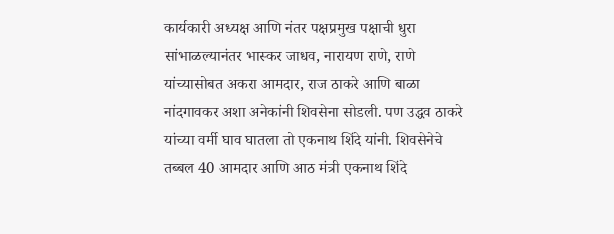कार्यकारी अध्यक्ष आणि नंतर पक्षप्रमुख पक्षाची धुरा सांभाळल्यानंतर भास्कर जाधव, नारायण राणे, राणे यांच्यासोबत अकरा आमदार, राज ठाकरे आणि बाळा नांदगावकर अशा अनेकांनी शिवसेना सोडली. पण उद्धव ठाकरे यांच्या वर्मी घाव घातला तो एकनाथ शिंदे यांनी. शिवसेनेचे तब्बल 40 आमदार आणि आठ मंत्री एकनाथ शिंदे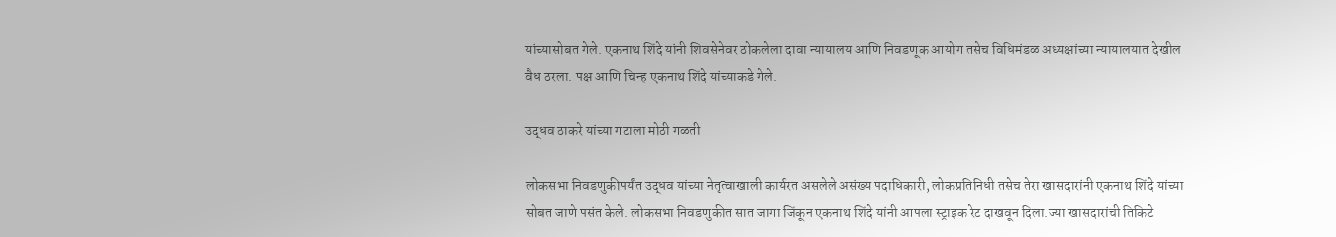यांच्यासोबत गेले. एकनाथ शिंदे यांनी शिवसेनेवर ठोकलेला दावा न्यायालय आणि निवडणूक आयोग तसेच विधिमंडळ अध्यक्षांच्या न्यायालयात देखील वैध ठरला. पक्ष आणि चिन्ह एकनाथ शिंदे यांच्याकडे गेले.

उद्धव ठाकरे यांच्या गटाला मोठी गळती

लोकसभा निवडणुकीपर्यंत उद्धव यांच्या नेतृत्वाखाली कार्यरत असलेले असंख्य पदाधिकारी, लोकप्रतिनिधी तसेच तेरा खासदारांनी एकनाथ शिंदे यांच्या सोबत जाणे पसंत केले. लोकसभा निवडणुकीत सात जागा जिंकून एकनाथ शिंदे यांनी आपला स्ट्राइक रेट दाखवून दिला.ज्या खासदारांची तिकिटे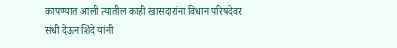कापण्यात आली त्यातील काही खासदारांना विधान परिषदेवर संधी देऊन शिंदे यांनी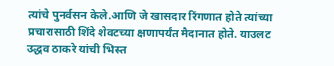त्यांचे पुनर्वसन केले.आणि जे खासदार रिंगणात होते त्यांच्या प्रचारासाठी शिंदे शेवटच्या क्षणापर्यंत मैदानात होते. याउलट उद्धव ठाकरे यांची भिस्त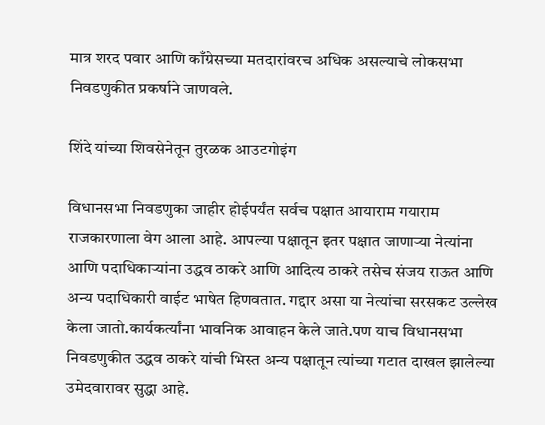मात्र शरद पवार आणि काँग्रेसच्या मतदारांवरच अधिक असल्याचे लोकसभा निवडणुकीत प्रकर्षाने जाणवले.

शिंदे यांच्या शिवसेनेतून तुरळक आउटगोइंग

विधानसभा निवडणुका जाहीर होईपर्यंत सर्वच पक्षात आयाराम गयाराम राजकारणाला वेग आला आहे. आपल्या पक्षातून इतर पक्षात जाणाऱ्या नेत्यांना आणि पदाधिकाऱ्यांना उद्धव ठाकरे आणि आदित्य ठाकरे तसेच संजय राऊत आणि अन्य पदाधिकारी वाईट भाषेत हिणवतात. गद्दार असा या नेत्यांचा सरसकट उल्लेख केला जातो.कार्यकर्त्यांना भावनिक आवाहन केले जाते.पण याच विधानसभा निवडणुकीत उद्धव ठाकरे यांची भिस्त अन्य पक्षातून त्यांच्या गटात दाखल झालेल्या उमेदवारावर सुद्धा आहे.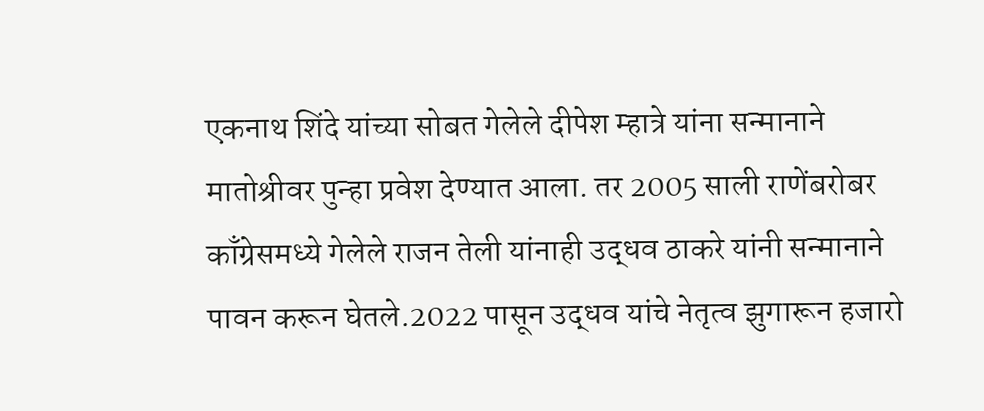एकनाथ शिंदे यांच्या सोबत गेलेले दीपेश म्हात्रे यांना सन्मानाने मातोश्रीवर पुन्हा प्रवेश देण्यात आला. तर 2005 साली राणेंबरोबर काँग्रेसमध्ये गेलेले राजन तेली यांनाही उद्धव ठाकरे यांनी सन्मानाने पावन करून घेतले.2022 पासून उद्धव यांचे नेतृत्व झुगारून हजारो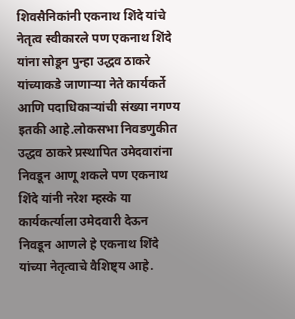शिवसैनिकांनी एकनाथ शिंदे यांचे नेतृत्व स्वीकारले पण एकनाथ शिंदे यांना सोडून पुन्हा उद्धव ठाकरे यांच्याकडे जाणाऱ्या नेते कार्यकर्ते आणि पदाधिकाऱ्यांची संख्या नगण्य इतकी आहे.लोकसभा निवडणुकीत उद्धव ठाकरे प्रस्थापित उमेदवारांना निवडून आणू शकले पण एकनाथ शिंदे यांनी नरेश म्हस्के या कार्यकर्त्याला उमेदवारी देऊन निवडून आणले हे एकनाथ शिंदे यांच्या नेतृत्वाचे वैशिष्ट्य आहे.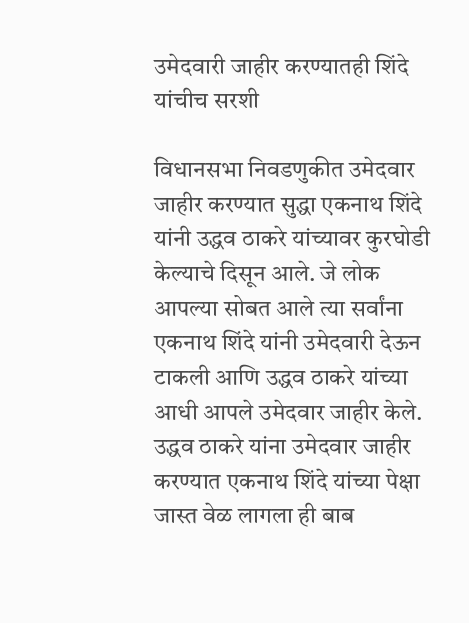उमेदवारी जाहीर करण्यातही शिंदे यांचीच सरशी

विधानसभा निवडणुकीत उमेदवार जाहीर करण्यात सुद्धा एकनाथ शिंदे यांनी उद्धव ठाकरे यांच्यावर कुरघोडी केल्याचे दिसून आले. जे लोक आपल्या सोबत आले त्या सर्वांना एकनाथ शिंदे यांनी उमेदवारी देऊन टाकली आणि उद्धव ठाकरे यांच्या आधी आपले उमेदवार जाहीर केले. उद्धव ठाकरे यांना उमेदवार जाहीर करण्यात एकनाथ शिंदे यांच्या पेक्षा जास्त वेळ लागला ही बाब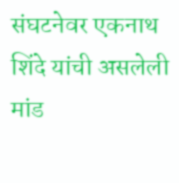संघटनेवर एकनाथ शिंदे यांची असलेली मांड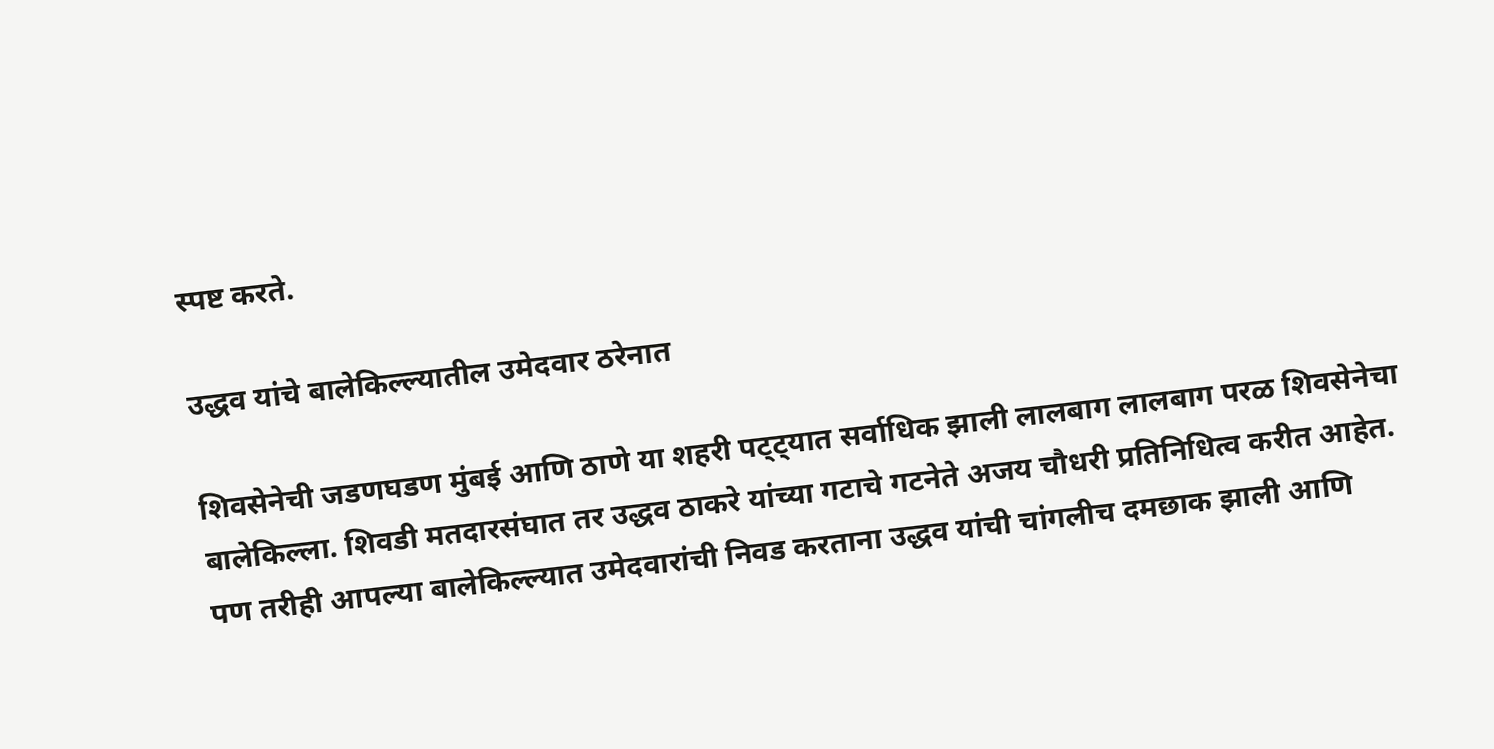स्पष्ट करते.

उद्धव यांचे बालेकिल्ल्यातील उमेदवार ठरेनात

शिवसेनेची जडणघडण मुंबई आणि ठाणे या शहरी पट्ट्यात सर्वाधिक झाली लालबाग लालबाग परळ शिवसेनेचा बालेकिल्ला. शिवडी मतदारसंघात तर उद्धव ठाकरे यांच्या गटाचे गटनेते अजय चौधरी प्रतिनिधित्व करीत आहेत. पण तरीही आपल्या बालेकिल्ल्यात उमेदवारांची निवड करताना उद्धव यांची चांगलीच दमछाक झाली आणि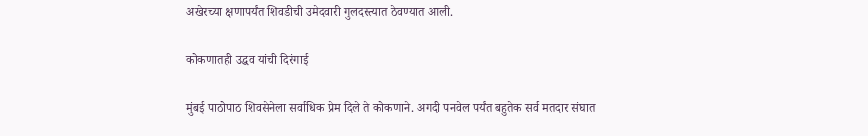अखेरच्या क्षणापर्यंत शिवडीची उमेदवारी गुलदस्त्यात ठेवण्यात आली.

कोकणातही उद्धव यांची दिरंगाई

मुंबई पाठोपाठ शिवसेनेला सर्वाधिक प्रेम दिले ते कोकणाने. अगदी पनवेल पर्यंत बहुतेक सर्व मतदार संघात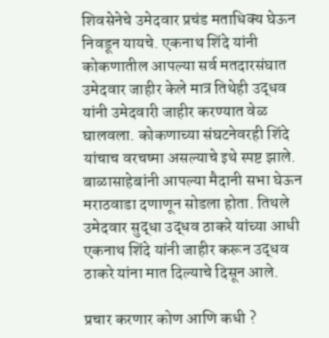शिवसेनेचे उमेदवार प्रचंड मताधिक्य घेऊन निवडून यायचे. एकनाथ शिंदे यांनी कोकणातील आपल्या सर्व मतदारसंघात उमेदवार जाहीर केले मात्र तिथेही उद्धव यांनी उमेदवारी जाहीर करण्यात वेळ घालवला. कोकणाच्या संघटनेवरही शिंदे यांचाच वरचष्मा असल्याचे इथे स्पष्ट झाले. बाळासाहेबांनी आपल्या मैदानी सभा घेऊन मराठवाडा दणाणून सोडला होता. तिथले उमेदवार सुद्धा उद्धव ठाकरे यांच्या आधी एकनाथ शिंदे यांनी जाहीर करून उद्धव ठाकरे यांना मात दिल्याचे दिसून आले.

प्रचार करणार कोण आणि कधी ?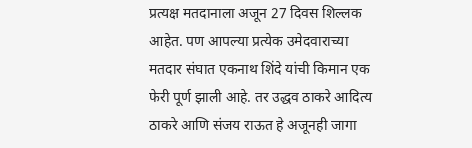प्रत्यक्ष मतदानाला अजून 27 दिवस शिल्लक आहेत. पण आपल्या प्रत्येक उमेदवाराच्या मतदार संघात एकनाथ शिंदे यांची किमान एक फेरी पूर्ण झाली आहे. तर उद्धव ठाकरे आदित्य ठाकरे आणि संजय राऊत हे अजूनही जागा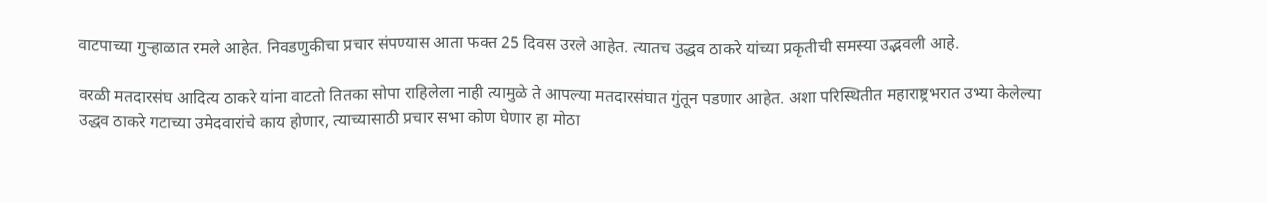वाटपाच्या गुऱ्हाळात रमले आहेत. निवडणुकीचा प्रचार संपण्यास आता फक्त 25 दिवस उरले आहेत. त्यातच उद्धव ठाकरे यांच्या प्रकृतीची समस्या उद्भवली आहे.

वरळी मतदारसंघ आदित्य ठाकरे यांना वाटतो तितका सोपा राहिलेला नाही त्यामुळे ते आपल्या मतदारसंघात गुंतून पडणार आहेत. अशा परिस्थितीत महाराष्ट्रभरात उभ्या केलेल्या उद्धव ठाकरे गटाच्या उमेदवारांचे काय होणार, त्याच्यासाठी प्रचार सभा कोण घेणार हा मोठा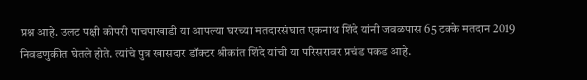प्रश्न आहे. उलट पक्षी कोपरी पाचपाखाडी या आपल्या घरच्या मतदारसंघात एकनाथ शिंदे यांनी जवळपास 65 टक्के मतदान 2019 निवडणुकीत घेतले होते. त्यांचे पुत्र खासदार डॉक्टर श्रीकांत शिंदे यांची या परिसरावर प्रचंड पकड आहे.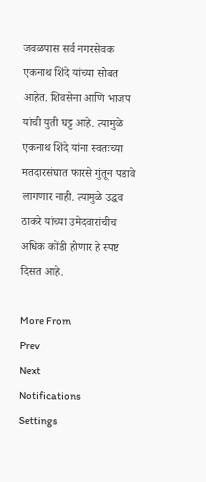जवळपास सर्व नगरसेवक एकनाथ शिंदे यांच्या सोबत आहेत. शिवसेना आणि भाजप यांची युती घट्ट आहे. त्यामुळे एकनाथ शिंदे यांना स्वतःच्या मतदारसंघात फारसे गुंतून पडावे लागणार नाही. त्यामुळे उद्धव ठाकरे यांच्या उमेदवारांचीच अधिक कोंडी होणार हे स्पष्ट दिसत आहे.

More From
Prev
Next
Notifications
Settings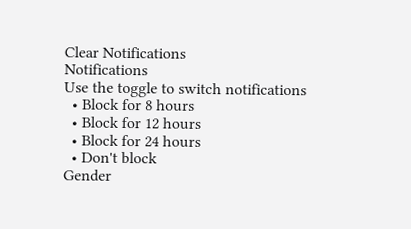Clear Notifications
Notifications
Use the toggle to switch notifications
  • Block for 8 hours
  • Block for 12 hours
  • Block for 24 hours
  • Don't block
Gender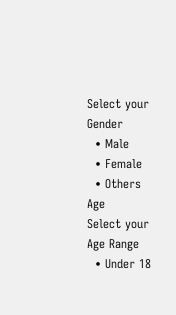Select your Gender
  • Male
  • Female
  • Others
Age
Select your Age Range
  • Under 18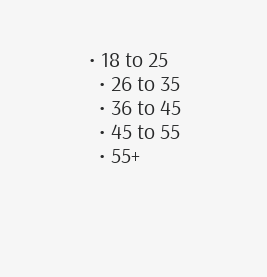• 18 to 25
  • 26 to 35
  • 36 to 45
  • 45 to 55
  • 55+